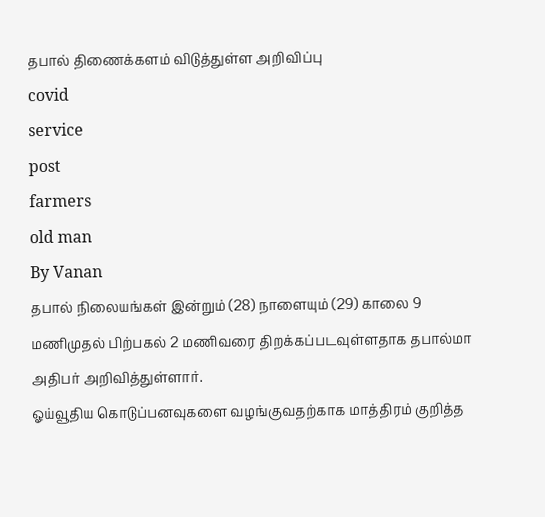தபால் திணைக்களம் விடுத்துள்ள அறிவிப்பு
covid
service
post
farmers
old man
By Vanan
தபால் நிலையங்கள் இன்றும் (28) நாளையும் (29) காலை 9 மணிமுதல் பிற்பகல் 2 மணிவரை திறக்கப்படவுள்ளதாக தபால்மா அதிபர் அறிவித்துள்ளார்.
ஓய்வூதிய கொடுப்பனவுகளை வழங்குவதற்காக மாத்திரம் குறித்த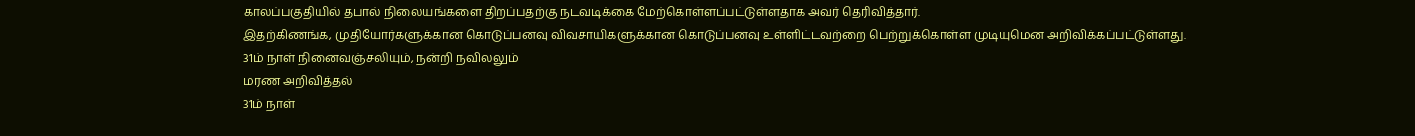காலப்பகுதியில் தபால் நிலையங்களை திறப்பதற்கு நடவடிக்கை மேற்கொள்ளப்பட்டுள்ளதாக அவர் தெரிவித்தார்.
இதற்கிணங்க, முதியோர்களுக்கான கொடுப்பனவு விவசாயிகளுக்கான கொடுப்பனவு உள்ளிட்டவற்றை பெற்றுக்கொள்ள முடியுமென அறிவிக்கப்பட்டுள்ளது.
31ம் நாள் நினைவஞ்சலியும், நன்றி நவிலலும்
மரண அறிவித்தல்
31ம் நாள்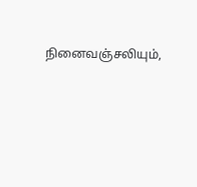நினைவஞ்சலியும்,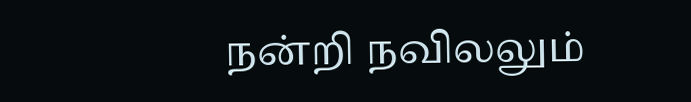நன்றி நவிலலும்